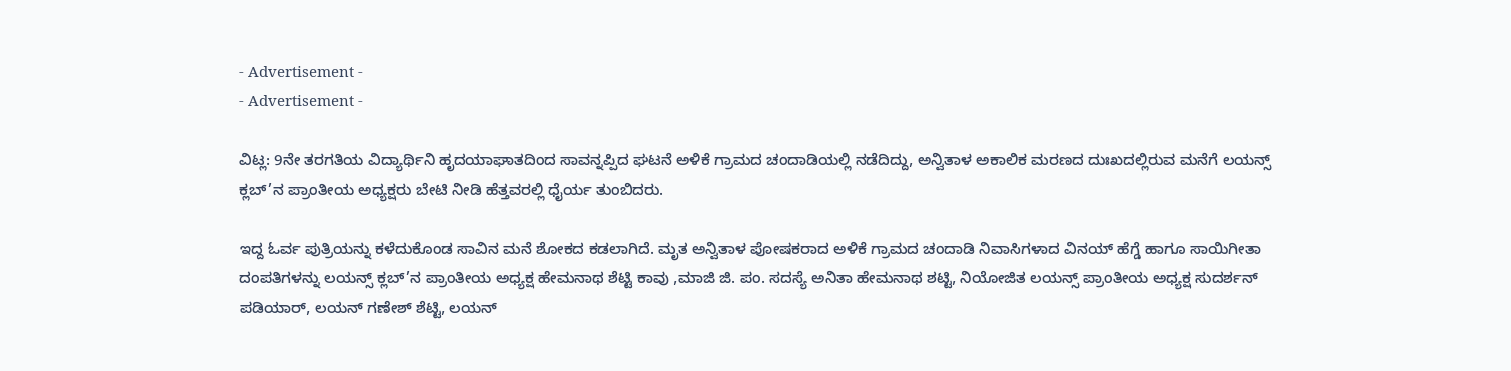- Advertisement -
- Advertisement -

ವಿಟ್ಲ: 9ನೇ ತರಗತಿಯ ವಿದ್ಯಾರ್ಥಿನಿ ಹೃದಯಾಘಾತದಿಂದ ಸಾವನ್ನಪ್ಪಿದ ಘಟನೆ ಅಳಿಕೆ ಗ್ರಾಮದ ಚಂದಾಡಿಯಲ್ಲಿ ನಡೆದಿದ್ದು, ಅನ್ವಿತಾಳ ಅಕಾಲಿಕ ಮರಣದ ದುಃಖದಲ್ಲಿರುವ ಮನೆಗೆ ಲಯನ್ಸ್ ಕ್ಲಬ್’ನ ಪ್ರಾಂತೀಯ ಅಧ್ಯಕ್ಷರು ಬೇಟಿ ನೀಡಿ ಹೆತ್ತವರಲ್ಲಿ ಧೈರ್ಯ ತುಂಬಿದರು.

ಇದ್ದ ಓರ್ವ ಪುತ್ರಿಯನ್ನು ಕಳೆದುಕೊಂಡ ಸಾವಿನ ಮನೆ ಶೋಕದ ಕಡಲಾಗಿದೆ. ಮೃತ ಅನ್ವಿತಾಳ ಪೋಷಕರಾದ ಅಳಿಕೆ ಗ್ರಾಮದ ಚಂದಾಡಿ ನಿವಾಸಿಗಳಾದ ವಿನಯ್ ಹೆಗ್ಡೆ ಹಾಗೂ ಸಾಯಿಗೀತಾ ದಂಪತಿಗಳನ್ನು ಲಯನ್ಸ್ ಕ್ಲಬ್’ನ ಪ್ರಾಂತೀಯ ಅಧ್ಯಕ್ಷ ಹೇಮನಾಥ ಶೆಟ್ಟಿ ಕಾವು ,ಮಾಜಿ ಜಿ. ಪಂ. ಸದಸ್ಯೆ ಅನಿತಾ ಹೇಮನಾಥ ಶಟ್ಟಿ, ನಿಯೋಜಿತ ಲಯನ್ಸ್ ಪ್ರಾಂತೀಯ ಅಧ್ಯಕ್ಷ ಸುದರ್ಶನ್ ಪಡಿಯಾರ್, ಲಯನ್ ಗಣೇಶ್ ಶೆಟ್ಟಿ, ಲಯನ್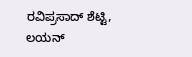ರವಿಪ್ರಸಾದ್ ಶೆಟ್ಟಿ, ಲಯನ್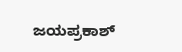ಜಯಪ್ರಕಾಶ್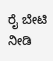ರೈ ಬೇಟಿ ನೀಡಿ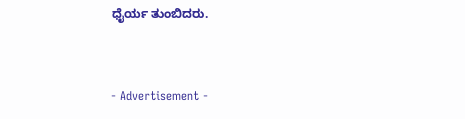ಧೈರ್ಯ ತುಂಬಿದರು.



- Advertisement -